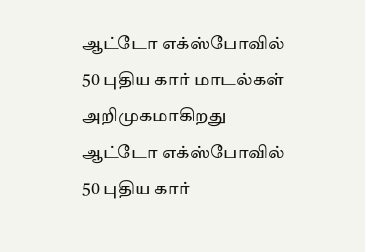ஆட்டோ எக்ஸ்போவில் 50 புதிய கார் மாடல்கள் அறிமுகமாகிறது
ஆட்டோ எக்ஸ்போவில் 50 புதிய கார்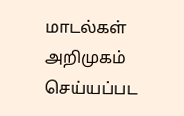மாடல்கள் அறிமுகம் செய்யப்பட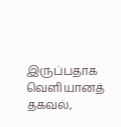இருப்பதாக வெளியானத் தகவல்,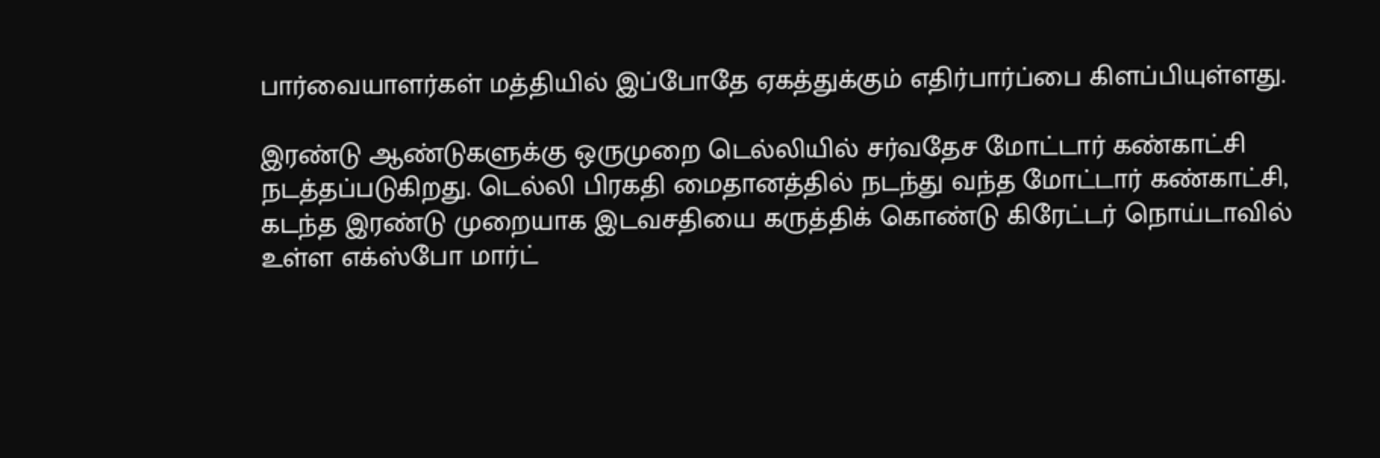பார்வையாளர்கள் மத்தியில் இப்போதே ஏகத்துக்கும் எதிர்பார்ப்பை கிளப்பியுள்ளது.

இரண்டு ஆண்டுகளுக்கு ஒருமுறை டெல்லியில் சர்வதேச மோட்டார் கண்காட்சி நடத்தப்படுகிறது. டெல்லி பிரகதி மைதானத்தில் நடந்து வந்த மோட்டார் கண்காட்சி, கடந்த இரண்டு முறையாக இடவசதியை கருத்திக் கொண்டு கிரேட்டர் நொய்டாவில் உள்ள எக்ஸ்போ மார்ட்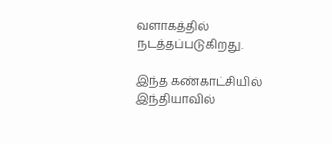வளாகத்தில் நடத்தப்படுகிறது.

இந்த கண்காட்சியில் இந்தியாவில்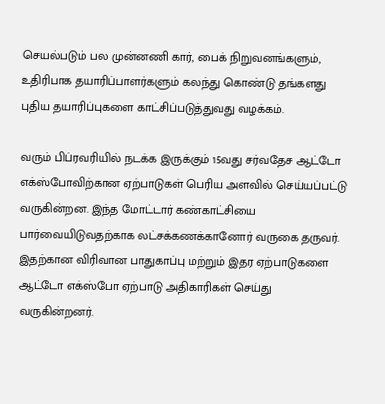செயல்படும் பல முன்னணி கார், பைக் நிறுவனங்களும், உதிரிபாக தயாரிப்பாளர்களும் கலந்து கொண்டு தங்களது புதிய தயாரிப்புகளை காட்சிப்படுத்துவது வழக்கம்.

வரும் பிப்ரவரியில் நடக்க இருக்கும் 15வது சர்வதேச ஆட்டோ எக்ஸ்போவிற்கான ஏற்பாடுகள் பெரிய அளவில் செய்யப்பட்டு வருகின்றன. இந்த மோட்டார் கண்காட்சியை பார்வையிடுவதற்காக லட்சக்கணக்கானோர் வருகை தருவர். இதற்கான விரிவான பாதுகாப்பு மற்றும் இதர ஏற்பாடுகளை ஆட்டோ எக்ஸ்போ ஏற்பாடு அதிகாரிகள் செய்து வருகின்றனர்.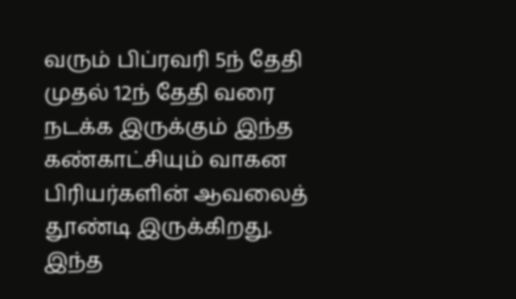வரும் பிப்ரவரி 5ந் தேதி முதல் 12ந் தேதி வரை நடக்க இருக்கும் இந்த கண்காட்சியும் வாகன பிரியர்களின் ஆவலைத் தூண்டி இருக்கிறது. இந்த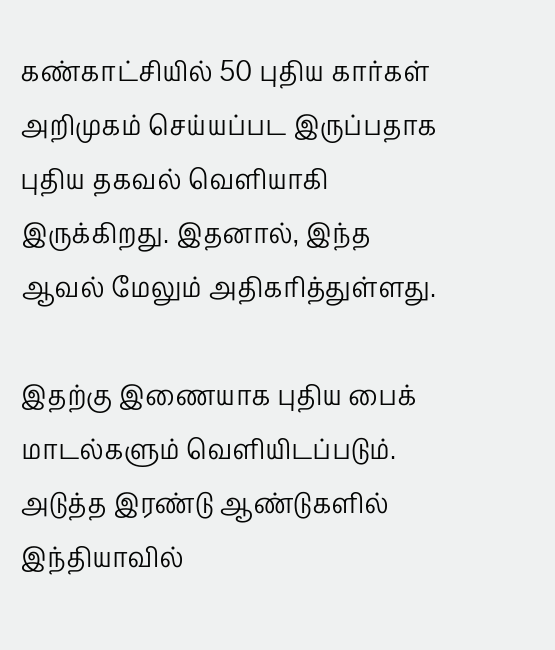கண்காட்சியில் 50 புதிய கார்கள் அறிமுகம் செய்யப்பட இருப்பதாக புதிய தகவல் வெளியாகி இருக்கிறது. இதனால், இந்த ஆவல் மேலும் அதிகரித்துள்ளது.

இதற்கு இணையாக புதிய பைக் மாடல்களும் வெளியிடப்படும். அடுத்த இரண்டு ஆண்டுகளில் இந்தியாவில்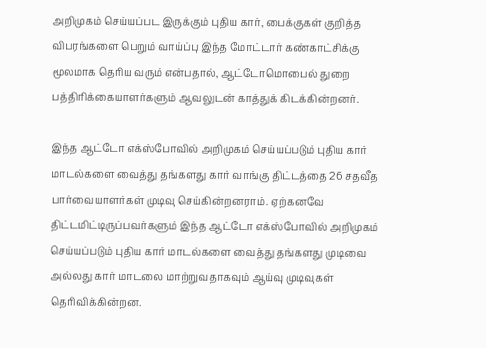அறிமுகம் செய்யப்பட இருக்கும் புதிய கார், பைக்குகள் குறித்த விபரங்களை பெறும் வாய்ப்பு இந்த மோட்டார் கண்காட்சிக்கு மூலமாக தெரிய வரும் என்பதால், ஆட்டோமொபைல் துறை பத்திரிக்கையாளர்களும் ஆவலுடன் காத்துக் கிடக்கின்றனர்.

இந்த ஆட்டோ எக்ஸ்போவில் அறிமுகம் செய்யப்படும் புதிய கார் மாடல்களை வைத்து தங்களது கார் வாங்கு திட்டத்தை 26 சதவீத பார்வையாளர்கள் முடிவு செய்கின்றனராம். ஏற்கனவே திட்டமிட்டிருப்பவர்களும் இந்த ஆட்டோ எக்ஸ்போவில் அறிமுகம் செய்யப்படும் புதிய கார் மாடல்களை வைத்து தங்களது முடிவை அல்லது கார் மாடலை மாற்றுவதாகவும் ஆய்வு முடிவுகள் தெரிவிக்கின்றன.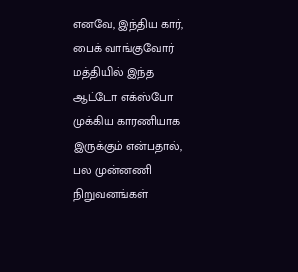எனவே, இந்திய கார், பைக் வாங்குவோர் மத்தியில் இந்த ஆட்டோ எக்ஸ்போ முக்கிய காரணியாக இருக்கும் என்பதால், பல முன்னணி நிறுவனங்கள்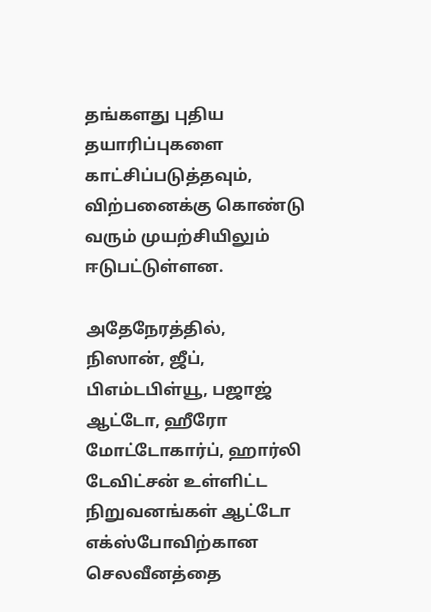தங்களது புதிய தயாரிப்புகளை காட்சிப்படுத்தவும், விற்பனைக்கு கொண்டு வரும் முயற்சியிலும் ஈடுபட்டுள்ளன.

அதேநேரத்தில், நிஸான், ஜீப், பிஎம்டபிள்யூ, பஜாஜ் ஆட்டோ, ஹீரோ மோட்டோகார்ப், ஹார்லி டேவிட்சன் உள்ளிட்ட நிறுவனங்கள் ஆட்டோ எக்ஸ்போவிற்கான செலவீனத்தை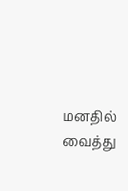மனதில் வைத்து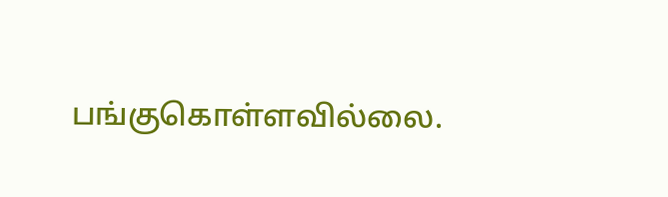பங்குகொள்ளவில்லை.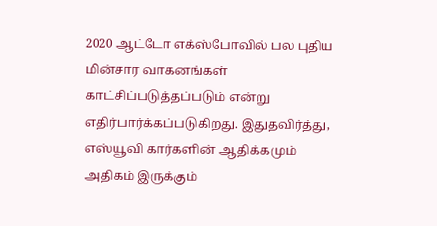2020 ஆட்டோ எக்ஸ்போவில் பல புதிய மின்சார வாகனங்கள் காட்சிப்படுத்தப்படும் என்று எதிர்பார்க்கப்படுகிறது. இதுதவிர்த்து, எஸ்யூவி கார்களின் ஆதிக்கமும் அதிகம் இருக்கும்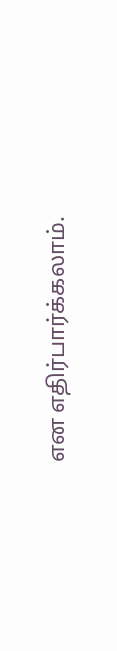என எதிர்பார்க்கலாம்.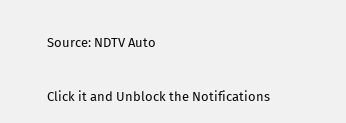Source: NDTV Auto


Click it and Unblock the Notifications